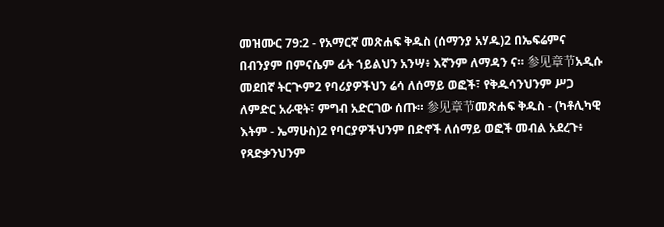መዝሙር 79:2 - የአማርኛ መጽሐፍ ቅዱስ (ሰማንያ አሃዱ)2 በኤፍሬምና በብንያም በምናሴም ፊት ኀይልህን አንሣ፥ እኛንም ለማዳን ና። 参见章节አዲሱ መደበኛ ትርጒም2 የባሪያዎችህን ሬሳ ለሰማይ ወፎች፣ የቅዱሳንህንም ሥጋ ለምድር አራዊት፣ ምግብ አድርገው ሰጡ። 参见章节መጽሐፍ ቅዱስ - (ካቶሊካዊ እትም - ኤማሁስ)2 የባርያዎችህንም በድኖች ለሰማይ ወፎች መብል አደረጉ፥ የጻድቃንህንም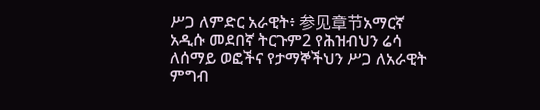ሥጋ ለምድር አራዊት፥ 参见章节አማርኛ አዲሱ መደበኛ ትርጉም2 የሕዝብህን ሬሳ ለሰማይ ወፎችና የታማኞችህን ሥጋ ለአራዊት ምግብ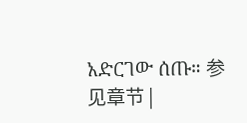አድርገው ሰጡ። 参见章节 |